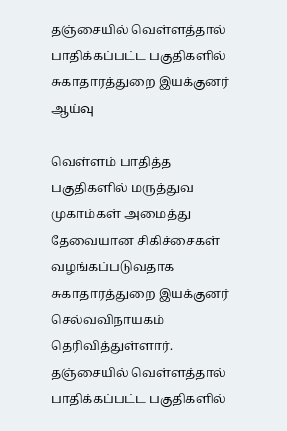தஞ்சையில் வெள்ளத்தால் பாதிக்கப்பட்ட பகுதிகளில் சுகாதாரத்துறை இயக்குனர் ஆய்வு

வெள்ளம் பாதித்த பகுதிகளில் மருத்துவ முகாம்கள் அமைத்து தேவையான சிகிச்சைகள் வழங்கப்படுவதாக சுகாதாரத்துறை இயக்குனர் செல்வவிநாயகம் தெரிவித்துள்ளார்.
தஞ்சையில் வெள்ளத்தால் பாதிக்கப்பட்ட பகுதிகளில்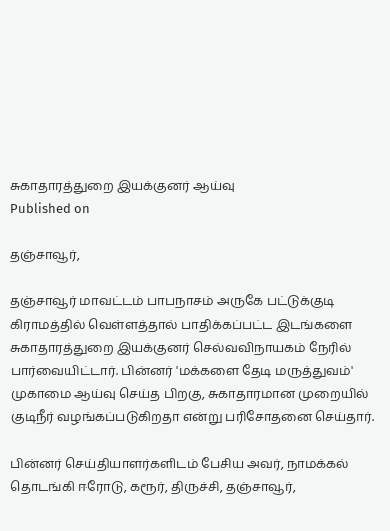சுகாதாரத்துறை இயக்குனர் ஆய்வு
Published on

தஞ்சாவூர்,

தஞ்சாவூர் மாவட்டம் பாபநாசம் அருகே பட்டுக்குடி கிராமத்தில் வெள்ளத்தால் பாதிக்கப்பட்ட இடங்களை சுகாதாரத்துறை இயக்குனர் செல்வவிநாயகம் நேரில் பார்வையிட்டார். பின்னர் 'மக்களை தேடி மருத்துவம்' முகாமை ஆய்வு செய்த பிறகு, சுகாதாரமான முறையில் குடிநீர் வழங்கப்படுகிறதா என்று பரிசோதனை செய்தார்.

பின்னர் செய்தியாளர்களிடம் பேசிய அவர், நாமக்கல் தொடங்கி ஈரோடு, கரூர், திருச்சி, தஞ்சாவூர்,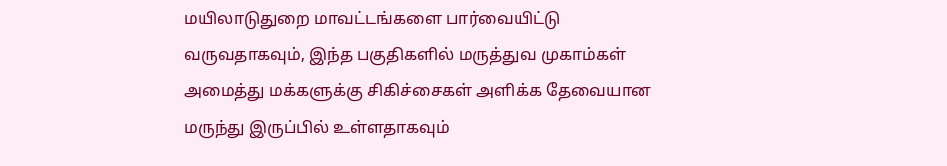மயிலாடுதுறை மாவட்டங்களை பார்வையிட்டு வருவதாகவும், இந்த பகுதிகளில் மருத்துவ முகாம்கள் அமைத்து மக்களுக்கு சிகிச்சைகள் அளிக்க தேவையான மருந்து இருப்பில் உள்ளதாகவும்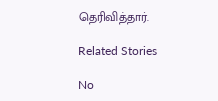தெரிவித்தார்.

Related Stories

No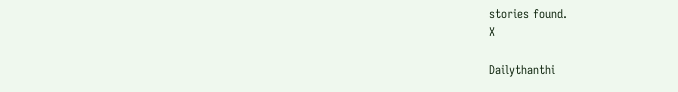stories found.
X

Dailythanthi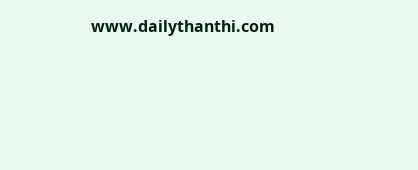www.dailythanthi.com